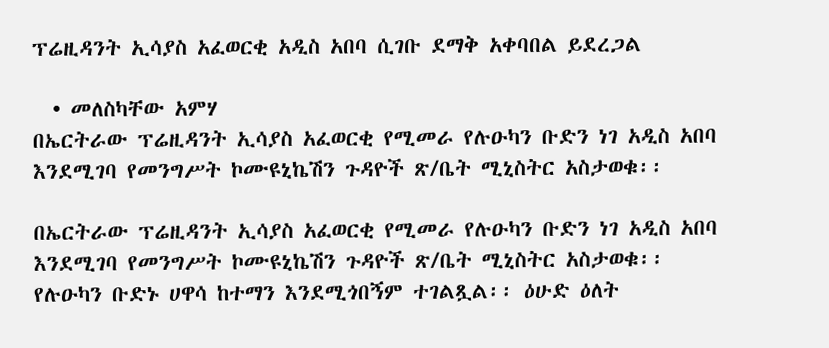ፕሬዚዳንት ኢሳያስ አፈወርቂ አዲስ አበባ ሲገቡ ደማቅ አቀባበል ይደረጋል

  • መለስካቸው አምሃ
በኤርትራው ፕሬዚዳንት ኢሳያስ አፈወርቂ የሚመራ የሉዑካን ቡድን ነገ አዲስ አበባ እንደሚገባ የመንግሥት ኮሙዩኒኬሽን ጉዳዮች ጽ/ቤት ሚኒስትር አስታወቁ፡፡

በኤርትራው ፕሬዚዳንት ኢሳያስ አፈወርቂ የሚመራ የሉዑካን ቡድን ነገ አዲስ አበባ እንደሚገባ የመንግሥት ኮሙዩኒኬሽን ጉዳዮች ጽ/ቤት ሚኒስትር አስታወቁ፡፡ የሉዑካን ቡድኑ ሀዋሳ ከተማን እንደሚጎበኝም ተገልጿል፡፡ ዕሁድ ዕለት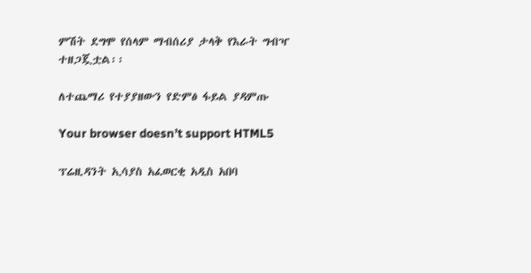ምሽት ደግሞ የሰላም ማብሰሪያ ታላቅ የእራት ግብዣ ተዘጋጇቷል፡፡

ለተጨማሪ የተያያዘውን የድምፅ ፋይል ያዳምጡ

Your browser doesn’t support HTML5

ፕሬዚዳንት ኢሳያስ አፈወርቂ አዲስ አበባ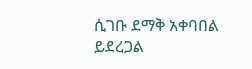ሲገቡ ደማቅ አቀባበል ይደረጋል